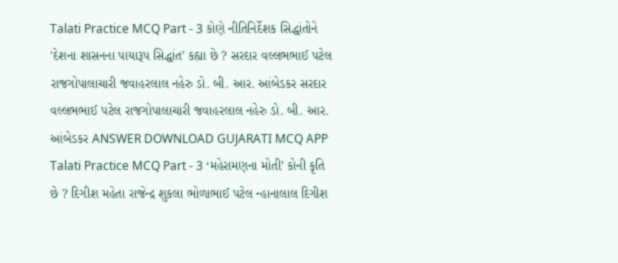Talati Practice MCQ Part - 3 કોણે નીતિનિર્દેશક સિદ્ધાંતોને 'દેશના શાસનના પાયારૂપ સિદ્ધાંત’ કહ્યા છે ? સરદાર વલ્લભભાઈ પટેલ રાજગોપાલાચારી જવાહરલાલ નહેરુ ડો. બી. આર. આંબેડકર સરદાર વલ્લભભાઈ પટેલ રાજગોપાલાચારી જવાહરલાલ નહેરુ ડો. બી. આર. આંબેડકર ANSWER DOWNLOAD GUJARATI MCQ APP
Talati Practice MCQ Part - 3 ‘મહેરામણના મોતી’ કોની કૃતિ છે ? દિગીશ મહેતા રાજેન્દ્ર શુકલા ભોળાભાઈ પટેલ ન્હાનાલાલ દિગીશ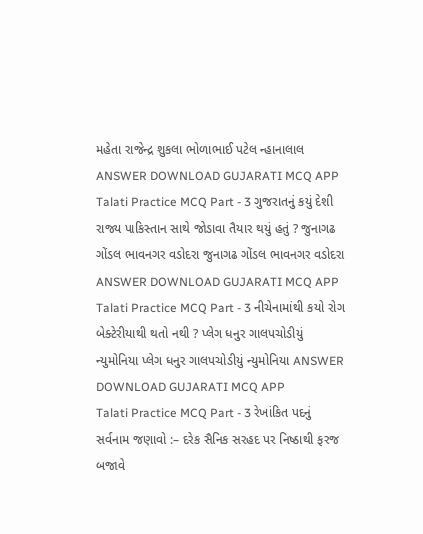મહેતા રાજેન્દ્ર શુકલા ભોળાભાઈ પટેલ ન્હાનાલાલ ANSWER DOWNLOAD GUJARATI MCQ APP
Talati Practice MCQ Part - 3 ગુજરાતનું કયું દેશી રાજ્ય પાકિસ્તાન સાથે જોડાવા તૈયાર થયું હતું ? જુનાગઢ ગોંડલ ભાવનગર વડોદરા જુનાગઢ ગોંડલ ભાવનગર વડોદરા ANSWER DOWNLOAD GUJARATI MCQ APP
Talati Practice MCQ Part - 3 નીચેનામાંથી કયો રોગ બેક્ટેરીયાથી થતો નથી ? પ્લેગ ધનુર ગાલપચોડીયું ન્યુમોનિયા પ્લેગ ધનુર ગાલપચોડીયું ન્યુમોનિયા ANSWER DOWNLOAD GUJARATI MCQ APP
Talati Practice MCQ Part - 3 રેખાંકિત પદનું સર્વનામ જણાવો :– દરેક સૈનિક સરહદ પર નિષ્ઠાથી ફરજ બજાવે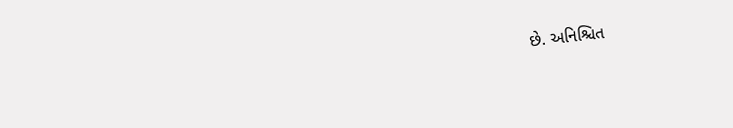છે. અનિશ્ચિત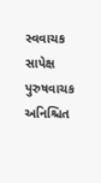સ્વવાચક સાપેક્ષ પુરુષવાચક અનિશ્ચિત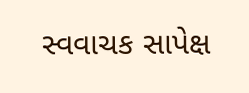સ્વવાચક સાપેક્ષ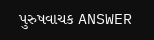પુરુષવાચક ANSWER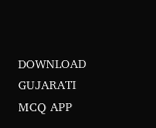DOWNLOAD GUJARATI MCQ APP